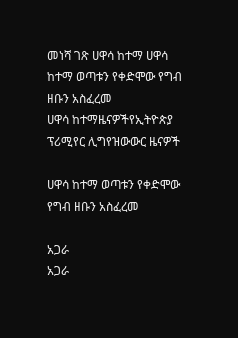መነሻ ገጽ ሀዋሳ ከተማ ሀዋሳ ከተማ ወጣቱን የቀድሞው የግብ ዘቡን አስፈረመ
ሀዋሳ ከተማዜናዎችየኢትዮጵያ ፕሪሚየር ሊግየዝውውር ዜናዎች

ሀዋሳ ከተማ ወጣቱን የቀድሞው የግብ ዘቡን አስፈረመ

አጋራ
አጋራ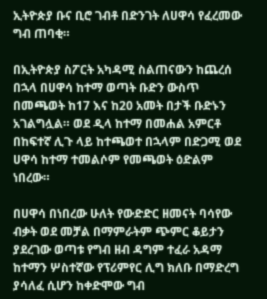ኢትዮጵያ ቡና ቢሮ ገብቶ በድንገት ለሀዋሳ የፈረመው ግብ ጠባቂ።

በኢትዮጵያ ስፖርት አካዳሚ ስልጠናውን ከጨረሰ በኋላ በሀዋሳ ከተማ ወጣት ቡድን ውስጥ በመጫወት ከ17 እና ከ20 አመት በታች ቡድኑን አገልግሏል። ወደ ዲላ ከተማ በመሐል አምርቶ በከፍተኛ ሊጉ ላይ ከተጫወተ በኋላም በድጋሚ ወደ ሀዋሳ ከተማ ተመልሶም የመጫወት ዕድልም ነበረው።

በሀዋሳ በነበረው ሁለት የውድድር ዘመናት ባሳየው ብቃት ወደ መቻል በማምራትም ጭምር ቆይታን ያደረገው ወጣቱ የግብ ዘብ ዳግም ተፈራ አዳማ ከተማን ሦስተኛው የፕሪምየር ሊግ ክለቡ በማድረግ ያሳለፈ ሲሆን ከቀድሞው ግብ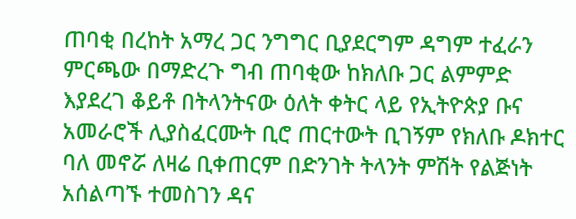ጠባቂ በረከት አማረ ጋር ንግግር ቢያደርግም ዳግም ተፈራን ምርጫው በማድረጉ ግብ ጠባቂው ከክለቡ ጋር ልምምድ እያደረገ ቆይቶ በትላንትናው ዕለት ቀትር ላይ የኢትዮጵያ ቡና አመራሮች ሊያስፈርሙት ቢሮ ጠርተውት ቢገኝም የክለቡ ዶክተር ባለ መኖሯ ለዛሬ ቢቀጠርም በድንገት ትላንት ምሽት የልጅነት አሰልጣኙ ተመስገን ዳና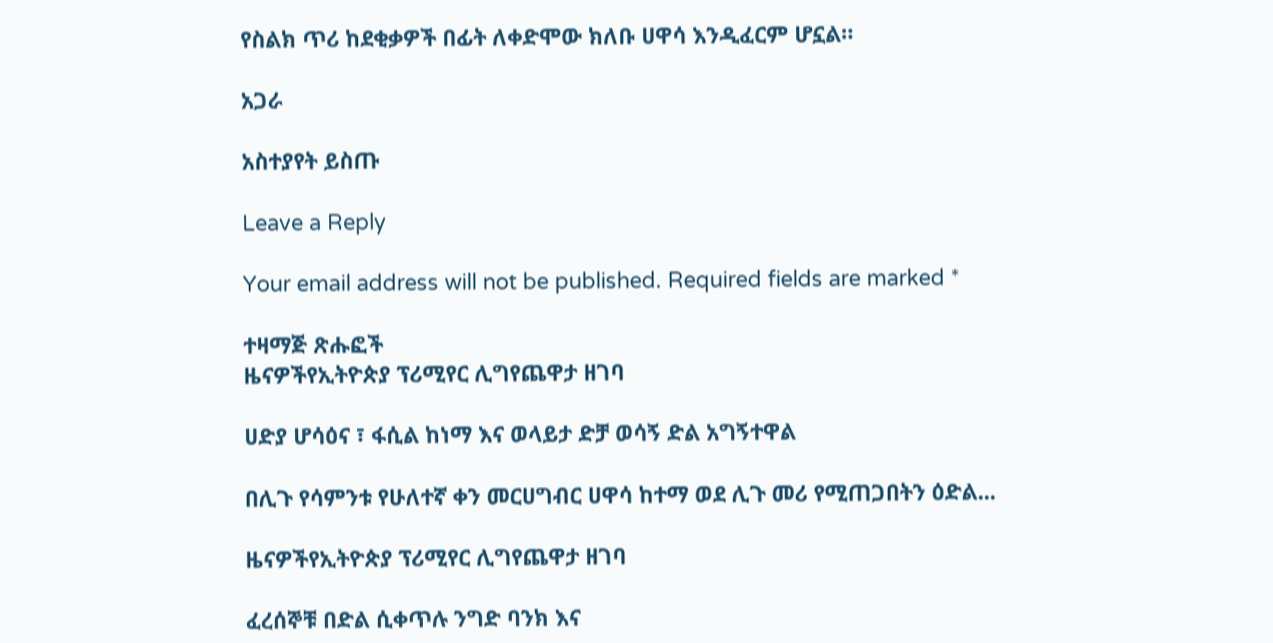የስልክ ጥሪ ከደቂቃዎች በፊት ለቀድሞው ክለቡ ሀዋሳ እንዲፈርም ሆኗል።

አጋራ

አስተያየት ይስጡ

Leave a Reply

Your email address will not be published. Required fields are marked *

ተዛማጅ ጽሑፎች
ዜናዎችየኢትዮጵያ ፕሪሚየር ሊግየጨዋታ ዘገባ

ሀድያ ሆሳዕና ፣ ፋሲል ከነማ እና ወላይታ ድቻ ወሳኝ ድል አግኝተዋል

በሊጉ የሳምንቱ የሁለተኛ ቀን መርሀግብር ሀዋሳ ከተማ ወደ ሊጉ መሪ የሚጠጋበትን ዕድል...

ዜናዎችየኢትዮጵያ ፕሪሚየር ሊግየጨዋታ ዘገባ

ፈረሰኞቹ በድል ሲቀጥሉ ንግድ ባንክ እና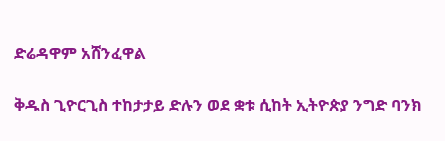ድሬዳዋም አሸንፈዋል

ቅዱስ ጊዮርጊስ ተከታታይ ድሉን ወደ ቋቱ ሲከት ኢትዮጵያ ንግድ ባንክ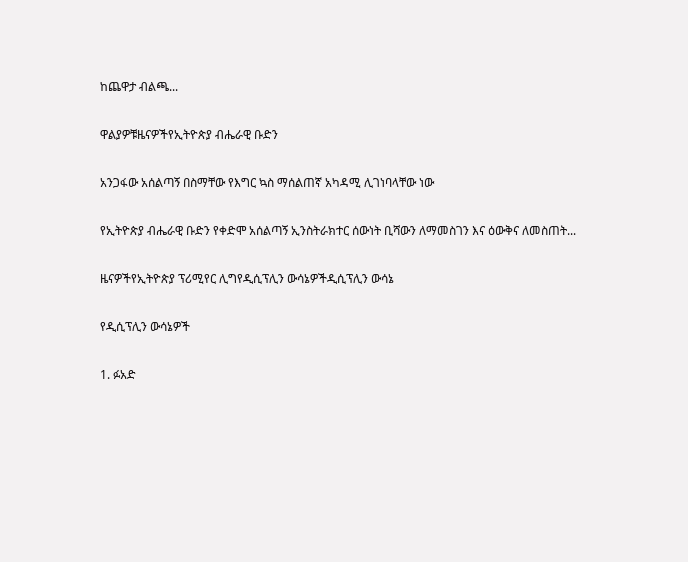ከጨዋታ ብልጫ...

ዋልያዎቹዜናዎችየኢትዮጵያ ብሔራዊ ቡድን

አንጋፋው አሰልጣኝ በስማቸው የእግር ኳስ ማሰልጠኛ አካዳሚ ሊገነባላቸው ነው

የኢትዮጵያ ብሔራዊ ቡድን የቀድሞ አሰልጣኝ ኢንስትራክተር ሰውነት ቢሻውን ለማመስገን እና ዕውቅና ለመስጠት...

ዜናዎችየኢትዮጵያ ፕሪሚየር ሊግየዲሲፕሊን ውሳኔዎችዲሲፕሊን ውሳኔ

የዲሲፕሊን ውሳኔዎች

1. ፉአድ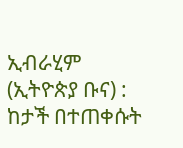ኢብራሂም (ኢትዮጵያ ቡና) : ከታች በተጠቀሱት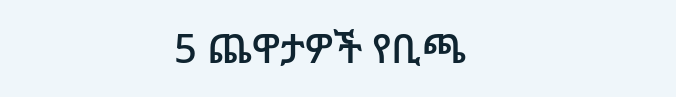5 ጨዋታዎች የቢጫ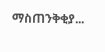ማስጠንቅቂያ...